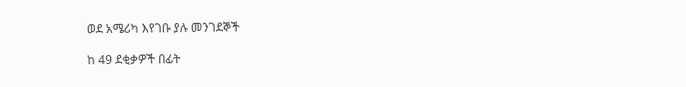ወደ አሜሪካ እየገቡ ያሉ መንገደኞች

ከ 49 ደቂቃዎች በፊት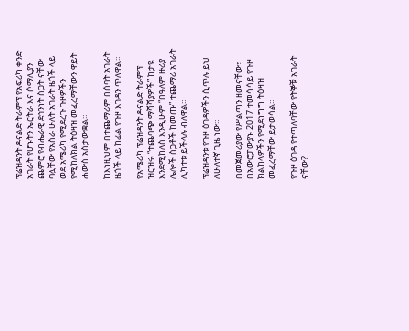ፕሬዝዳንት ዶናልድ ትራምፕ የአፍሪካ ቀንድ አገራት የሆኑትን ኤርትራ እና ሶማሊያን ጨምሮ የብሔራዊ ደኅንነት ስጋት ናቸው ባሏቸው የአስራ ሁለት አገራት ዜጎች ላይ ወደ አሜሪካ የሚደረጉ ጉዞዎችን የሚከለክል ትዕዛዝ መፈረማቸውን ዋይት ሐውስ አስታውቋል።

ከእነዚህም በተጨማሪም በሰባት አገራት ዜጎች ላይ ከፊል የጉዞ እገዳን ጥለዋል።

የአሜሪካ ፕሬዝዳንት ዶናልድ ትራምፕ ዝርዝሩ “ተጨባጭ ማሻሻያዎች” ከታዩ እንደሚከለስ እንዲሁም “በዓለም ዙሪያ ሌሎች ስጋቶች ከመጡ” ተጨማሪ አገራት ሊካተቱ ይችላሉ ብለዋል።

ፕሬዝዳንቱ የጉዞ ዕገዳዎችን ሲጥሉ ይህ ለሁለተኛ ጊዜ ነው።

በመጀመሪያው የሥልጣን ዘመናቸው፣ በአውሮፓውያኑ 2017 ተመሳሳይ የጉዞ ክልከላዎችን የሚደነግግ ትዕዛዝ መፈረማቸው ይታወሳል።

የጉዞ ዕገዳ የተጣለባቸው የትኞቹ አገራት ናቸው?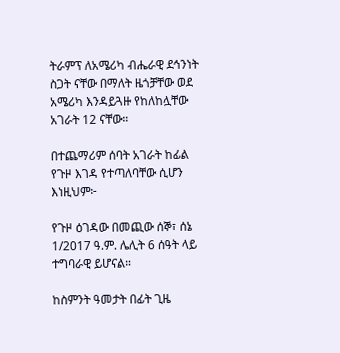ትራምፕ ለአሜሪካ ብሔራዊ ደኅንነት ስጋት ናቸው በማለት ዜጎቻቸው ወደ አሜሪካ እንዳይጓዙ የከለከሏቸው አገራት 12 ናቸው።

በተጨማሪም ሰባት አገራት ከፊል የጉዞ እገዳ የተጣለባቸው ሲሆን እነዚህም፦

የጉዞ ዕገዳው በመጪው ሰኞ፣ ሰኔ 1/2017 ዓ.ም. ሌሊት 6 ሰዓት ላይ ተግባራዊ ይሆናል።

ከስምንት ዓመታት በፊት ጊዜ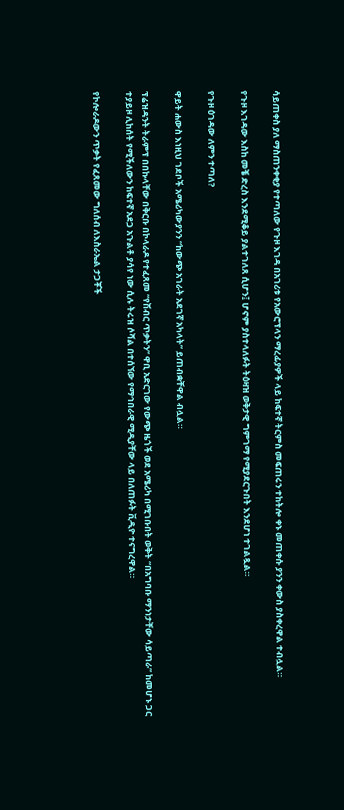ሳይጠቀስ ያለ ማስጠንቀቂያ የተጣለው የጉዞ እገዳ በአገሪቱ የአውሮፕላን ማረፊያዎች ላይ ከፍተኛ ትርምስ መፍጠሩን ተከትሎ ቀኑ መጠቀሱ ያንን ቀውስ ያስቀረዋል ተብሏል።

የጉዞ እገዳው እስከ መቼ ድረስ እንደሚቆይ ያልተገለጸ ሲሆን፤ ሆኖም ያስተላለፉት ትዕዛዝ ወቅታዊ ግምገማ የሚያደርጉበት እንደሆነ ተገልጿል።

የጉዞ ዕገዳው ለምን ተጣለ?

ዋይት ሐውስ እነዚህ ገደቦች አሜሪካውያንን “ከውጭ አገራት አደገኛ አካላት” ይጠብቋቸዋል ብሏል።

ፕሬዝዳንት ትራምፕ በበኩላቸው በቅርቡ በኮላራዶ የተፈጸመ “የሽብር ጥቃትን” ዋቢ አድርገው የውጭ ዜጎች ወደ አሜሪካ በሚገቡበት ወቅት “በአግባቡ ማንነታቸው ሳይጣራ” ከመሆኑ ጋር ተያይዞ ሊከሰት የሚችለውን ከፍተኛ አደጋ አጉልቶ ያሳየ ነው ሲሉ ትሩዝ ሶሻል በተሰኘው የማኅበራዊ ሚዲያቸው ላይ በለጠፉት ቪዲዮ ተናግረዋል።

የኮሎራዶውን ጥቃት የፈጸመው ግለሰብ ለእስራኤል ታጋቾች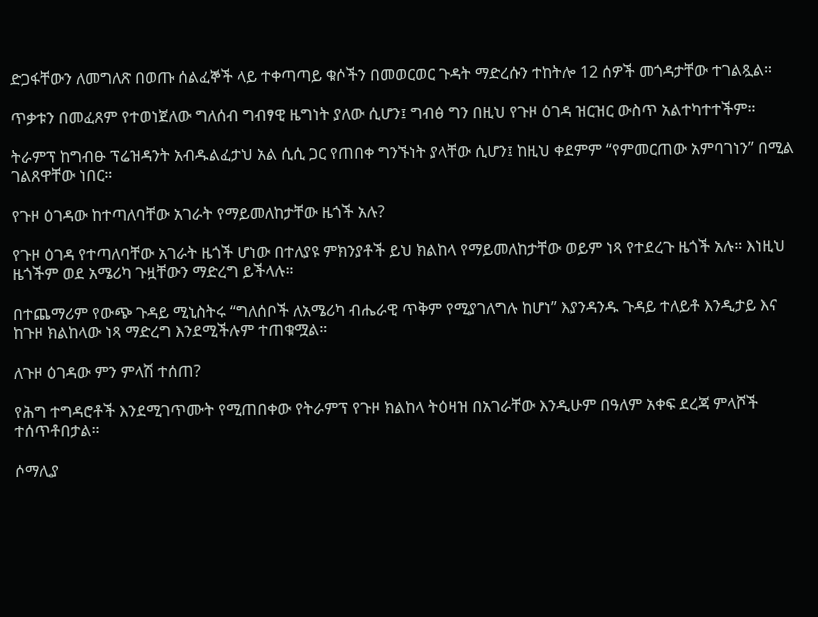ድጋፋቸውን ለመግለጽ በወጡ ሰልፈኞች ላይ ተቀጣጣይ ቁሶችን በመወርወር ጉዳት ማድረሱን ተከትሎ 12 ሰዎች መጎዳታቸው ተገልጿል።

ጥቃቱን በመፈጸም የተወነጀለው ግለሰብ ግብፃዊ ዜግነት ያለው ሲሆን፤ ግብፅ ግን በዚህ የጉዞ ዕገዳ ዝርዝር ውስጥ አልተካተተችም።

ትራምፕ ከግብፁ ፕሬዝዳንት አብዱልፈታህ አል ሲሲ ጋር የጠበቀ ግንኙነት ያላቸው ሲሆን፤ ከዚህ ቀደምም “የምመርጠው አምባገነን” በሚል ገልጸዋቸው ነበር።

የጉዞ ዕገዳው ከተጣለባቸው አገራት የማይመለከታቸው ዜጎች አሉ?

የጉዞ ዕገዳ የተጣለባቸው አገራት ዜጎች ሆነው በተለያዩ ምክንያቶች ይህ ክልከላ የማይመለከታቸው ወይም ነጻ የተደረጉ ዜጎች አሉ። እነዚህ ዜጎችም ወደ አሜሪካ ጉዟቸውን ማድረግ ይችላሉ።

በተጨማሪም የውጭ ጉዳይ ሚኒስትሩ “ግለሰቦች ለአሜሪካ ብሔራዊ ጥቅም የሚያገለግሉ ከሆነ” እያንዳንዱ ጉዳይ ተለይቶ እንዲታይ እና ከጉዞ ክልከላው ነጻ ማድረግ እንደሚችሉም ተጠቁሟል።

ለጉዞ ዕገዳው ምን ምላሽ ተሰጠ?

የሕግ ተግዳሮቶች እንደሚገጥሙት የሚጠበቀው የትራምፕ የጉዞ ክልከላ ትዕዛዝ በአገራቸው እንዲሁም በዓለም አቀፍ ደረጃ ምላሾች ተሰጥቶበታል።

ሶማሊያ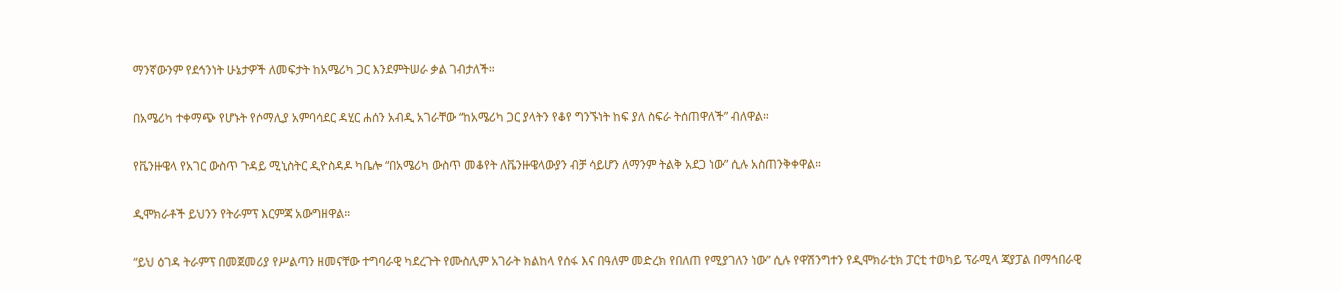ማንኛውንም የደኅንነት ሁኔታዎች ለመፍታት ከአሜሪካ ጋር እንደምትሠራ ቃል ገብታለች።

በአሜሪካ ተቀማጭ የሆኑት የሶማሊያ አምባሳደር ዳሂር ሐሰን አብዲ አገራቸው “ከአሜሪካ ጋር ያላትን የቆየ ግንኙነት ከፍ ያለ ስፍራ ትሰጠዋለች” ብለዋል።

የቬንዙዌላ የአገር ውስጥ ጉዳይ ሚኒስትር ዲዮስዳዶ ካቤሎ “በአሜሪካ ውስጥ መቆየት ለቬንዙዌላውያን ብቻ ሳይሆን ለማንም ትልቅ አደጋ ነው” ሲሉ አስጠንቅቀዋል።

ዲሞክራቶች ይህንን የትራምፕ እርምጃ አውግዘዋል።

“ይህ ዕገዳ ትራምፕ በመጀመሪያ የሥልጣን ዘመናቸው ተግባራዊ ካደረጉት የሙስሊም አገራት ክልከላ የሰፋ እና በዓለም መድረክ የበለጠ የሚያገለን ነው” ሲሉ የዋሽንግተን የዲሞክራቲክ ፓርቲ ተወካይ ፕራሚላ ጃያፓል በማኅበራዊ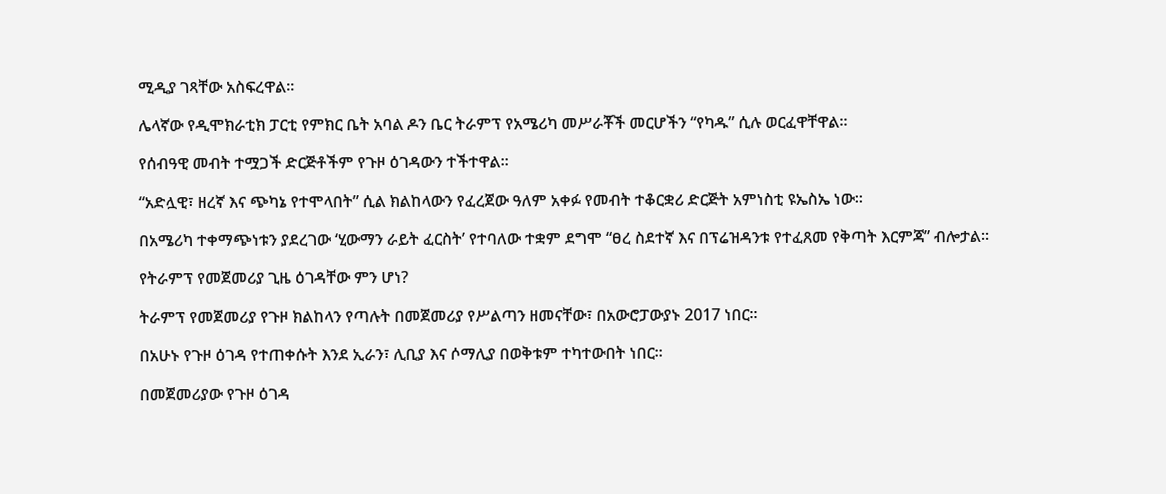ሚዲያ ገጻቸው አስፍረዋል።

ሌላኛው የዲሞክራቲክ ፓርቲ የምክር ቤት አባል ዶን ቤር ትራምፕ የአሜሪካ መሥራቾች መርሆችን “የካዱ” ሲሉ ወርፈዋቸዋል።

የሰብዓዊ መብት ተሟጋች ድርጅቶችም የጉዞ ዕገዳውን ተችተዋል።

“አድሏዊ፣ ዘረኛ እና ጭካኔ የተሞላበት” ሲል ክልከላውን የፈረጀው ዓለም አቀፉ የመብት ተቆርቋሪ ድርጅት አምነስቲ ዩኤስኤ ነው።

በአሜሪካ ተቀማጭነቱን ያደረገው ‘ሂውማን ራይት ፈርስት’ የተባለው ተቋም ደግሞ “ፀረ ስደተኛ እና በፕሬዝዳንቱ የተፈጸመ የቅጣት እርምጃ” ብሎታል።

የትራምፕ የመጀመሪያ ጊዜ ዕገዳቸው ምን ሆነ?

ትራምፕ የመጀመሪያ የጉዞ ክልከላን የጣሉት በመጀመሪያ የሥልጣን ዘመናቸው፣ በአውሮፓውያኑ 2017 ነበር።

በአሁኑ የጉዞ ዕገዳ የተጠቀሱት እንደ ኢራን፣ ሊቢያ እና ሶማሊያ በወቅቱም ተካተውበት ነበር።

በመጀመሪያው የጉዞ ዕገዳ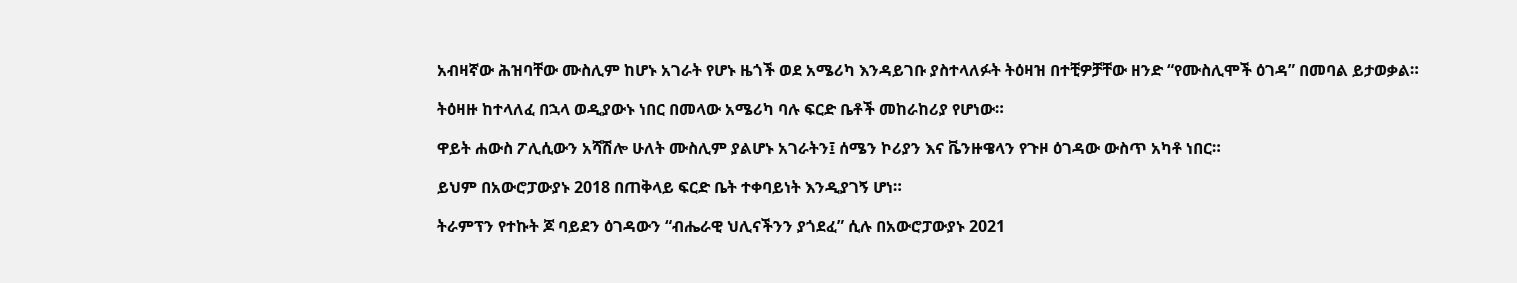አብዛኛው ሕዝባቸው ሙስሊም ከሆኑ አገራት የሆኑ ዜጎች ወደ አሜሪካ እንዳይገቡ ያስተላለፉት ትዕዛዝ በተቺዎቻቸው ዘንድ “የሙስሊሞች ዕገዳ” በመባል ይታወቃል።

ትዕዛዙ ከተላለፈ በኋላ ወዲያውኑ ነበር በመላው አሜሪካ ባሉ ፍርድ ቤቶች መከራከሪያ የሆነው።

ዋይት ሐውስ ፖሊሲውን አሻሽሎ ሁለት ሙስሊም ያልሆኑ አገራትን፤ ሰሜን ኮሪያን እና ቬንዙዌላን የጉዞ ዕገዳው ውስጥ አካቶ ነበር።

ይህም በአውሮፓውያኑ 2018 በጠቅላይ ፍርድ ቤት ተቀባይነት እንዲያገኝ ሆነ።

ትራምፕን የተኩት ጆ ባይደን ዕገዳውን “ብሔራዊ ህሊናችንን ያጎደፈ” ሲሉ በአውሮፓውያኑ 2021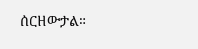ሰርዘውታል።